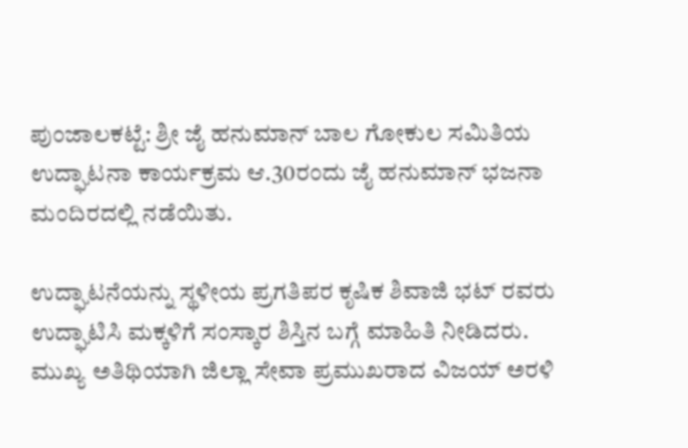ಪುಂಜಾಲಕಟ್ಟೆ: ಶ್ರೀ ಜೈ ಹನುಮಾನ್ ಬಾಲ ಗೋಕುಲ ಸಮಿತಿಯ ಉದ್ಘಾಟನಾ ಕಾರ್ಯಕ್ರಮ ಆ.30ರಂದು ಜೈ ಹನುಮಾನ್ ಭಜನಾ ಮಂದಿರದಲ್ಲಿ ನಡೆಯಿತು.

ಉದ್ಘಾಟನೆಯನ್ನು ಸ್ಥಳೀಯ ಪ್ರಗತಿಪರ ಕೃಷಿಕ ಶಿವಾಜಿ ಭಟ್ ರವರು ಉದ್ಘಾಟಿಸಿ ಮಕ್ಕಳಿಗೆ ಸಂಸ್ಕಾರ ಶಿಸ್ತಿನ ಬಗ್ಗೆ ಮಾಹಿತಿ ನೀಡಿದರು. ಮುಖ್ಯ ಅತಿಥಿಯಾಗಿ ಜಿಲ್ಲಾ ಸೇವಾ ಪ್ರಮುಖರಾದ ವಿಜಯ್ ಅರಳಿ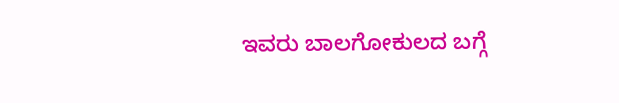ಇವರು ಬಾಲಗೋಕುಲದ ಬಗ್ಗೆ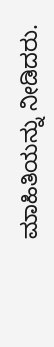ಮಾಹಿತಿಯನ್ನು ನೀಡಿದರು.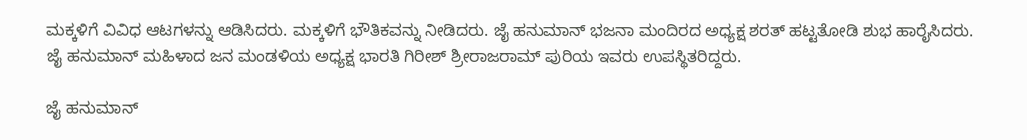ಮಕ್ಕಳಿಗೆ ವಿವಿಧ ಆಟಗಳನ್ನು ಆಡಿಸಿದರು. ಮಕ್ಕಳಿಗೆ ಭೌತಿಕವನ್ನು ನೀಡಿದರು. ಜೈ ಹನುಮಾನ್ ಭಜನಾ ಮಂದಿರದ ಅಧ್ಯಕ್ಷ ಶರತ್ ಹಟ್ಟತೋಡಿ ಶುಭ ಹಾರೈಸಿದರು. ಜೈ ಹನುಮಾನ್ ಮಹಿಳಾದ ಜನ ಮಂಡಳಿಯ ಅಧ್ಯಕ್ಷ ಭಾರತಿ ಗಿರೀಶ್ ಶ್ರೀರಾಜರಾಮ್ ಪುರಿಯ ಇವರು ಉಪಸ್ಥಿತರಿದ್ದರು.

ಜೈ ಹನುಮಾನ್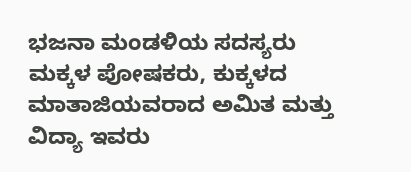ಭಜನಾ ಮಂಡಳಿಯ ಸದಸ್ಯರು ಮಕ್ಕಳ ಪೋಷಕರು, ಕುಕ್ಕಳದ ಮಾತಾಜಿಯವರಾದ ಅಮಿತ ಮತ್ತು ವಿದ್ಯಾ ಇವರು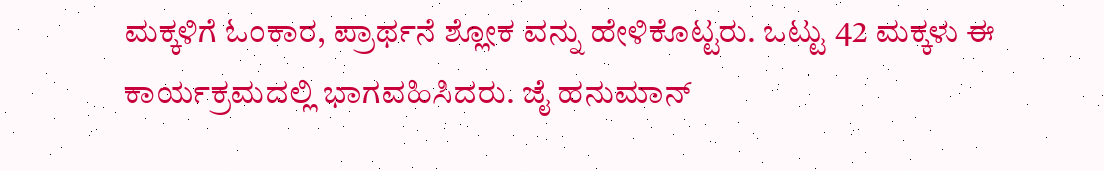ಮಕ್ಕಳಿಗೆ ಓಂಕಾರ, ಪ್ರಾರ್ಥನೆ ಶ್ಲೋಕ ವನ್ನು ಹೇಳಿಕೊಟ್ಟರು. ಒಟ್ಟು 42 ಮಕ್ಕಳು ಈ ಕಾರ್ಯಕ್ರಮದಲ್ಲಿ ಭಾಗವಹಿಸಿದರು. ಜೈ ಹನುಮಾನ್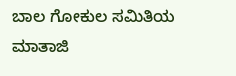ಬಾಲ ಗೋಕುಲ ಸಮಿತಿಯ ಮಾತಾಜಿ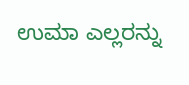ಉಮಾ ಎಲ್ಲರನ್ನು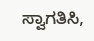ಸ್ವಾಗತಿಸಿ,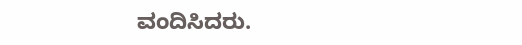ವಂದಿಸಿದರು.